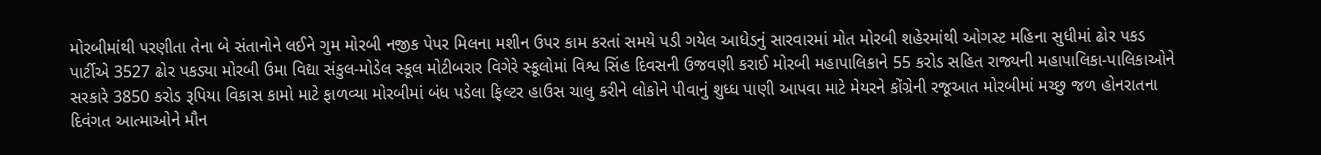મોરબીમાંથી પરણીતા તેના બે સંતાનોને લઈને ગુમ મોરબી નજીક પેપર મિલના મશીન ઉપર કામ કરતાં સમયે પડી ગયેલ આધેડનું સારવારમાં મોત મોરબી શહેરમાંથી ઓગસ્ટ મહિના સુધીમાં ઢોર પકડ પાર્ટીએ 3527 ઢોર પકડ્યા મોરબી ઉમા વિદ્યા સંકુલ-મોડેલ સ્કૂલ મોટીબરાર વિગેરે સ્કૂલોમાં વિશ્વ સિંહ દિવસની ઉજવણી કરાઈ મોરબી મહાપાલિકાને 55 કરોડ સહિત રાજ્યની મહાપાલિકા-પાલિકાઓને સરકારે 3850 કરોડ રૂપિયા વિકાસ કામો માટે ફાળવ્યા મોરબીમાં બંધ પડેલા ફિલ્ટર હાઉસ ચાલુ કરીને લોકોને પીવાનું શુધ્ધ પાણી આપવા માટે મેયરને કોંગ્રેની રજૂઆત મોરબીમાં મચ્છુ જળ હોનરાતના દિવંગત આત્માઓને મૌન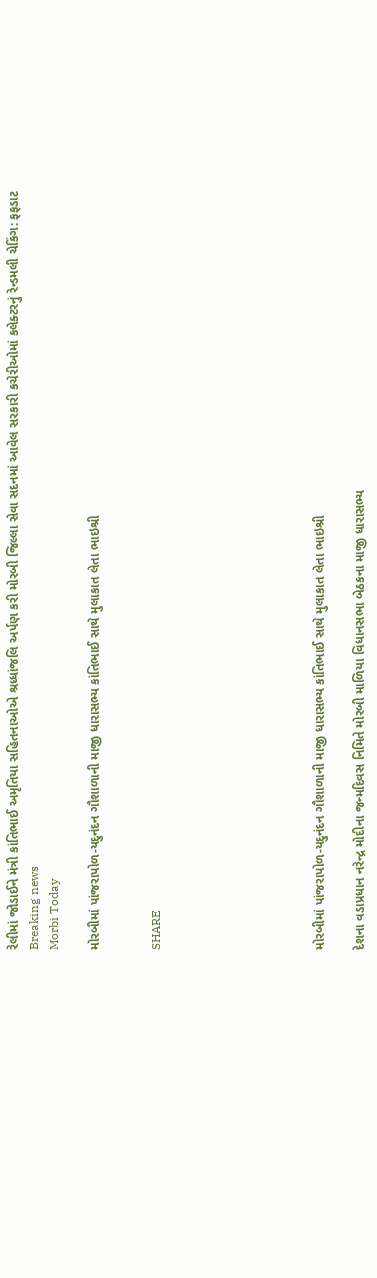રેલીમાં જોડાઈને મંત્રી કાંતિભાઈ અમૃતિયા સહિતનાઓએ શ્રધ્ધાંજલિ અર્પણ કરી મોરબી જિલ્લા સેવા સદનમાં આવેલ સરકારી કચેરીઓમાં કલેક્ટરનું રેન્ડમલી ચેકિંગ: ફફડાટ
Breaking news
Morbi Today

મોરબીમાં પાંજરાપોળ-યદુનંદન ગૌશાળાની માજી ધારાસભ્ય કાંતિભાઈ સાથે મુલાકાત લેતા ભાઇશ્રી


SHARE







મોરબીમાં પાંજરાપોળ-યદુનંદન ગૌશાળાની માજી ધારાસભ્ય કાંતિભાઈ સાથે મુલાકાત લેતા ભાઇશ્રી

દેશના વડાપ્રધાન નરેન્દ્ર મોદીના જન્મદિવસ નિમિતે મોરબી માળિયા વિધાનસભા બેઠકના માજી ધારાસભ્ય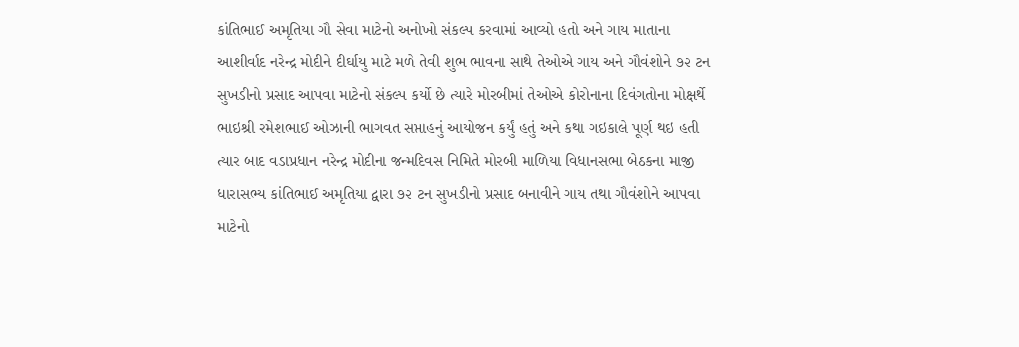કાંતિભાઈ અમૃતિયા ગૌ સેવા માટેનો અનોખો સંકલ્પ કરવામાં આવ્યો હતો અને ગાય માતાના આશીર્વાદ નરેન્દ્ર મોદીને દીર્ઘાયુ માટે મળે તેવી શુભ ભાવના સાથે તેઓએ ગાય અને ગૌવંશોને ૭૨ ટન સુખડીનો પ્રસાદ આપવા માટેનો સંકલ્પ કર્યો છે ત્યારે મોરબીમાં તેઓએ કોરોનાના દિવંગતોના મોક્ષર્થે ભાઇશ્રી રમેશભાઈ ઓઝાની ભાગવત સપ્તાહનું આયોજન કર્યું હતું અને કથા ગઇકાલે પૂર્ણ થઇ હતી ત્યાર બાદ વડાપ્રધાન નરેન્દ્ર મોદીના જન્મદિવસ નિમિતે મોરબી માળિયા વિધાનસભા બેઠકના માજી ધારાસભ્ય કાંતિભાઈ અમૃતિયા દ્વારા ૭૨ ટન સુખડીનો પ્રસાદ બનાવીને ગાય તથા ગૌવંશોને આપવા માટેનો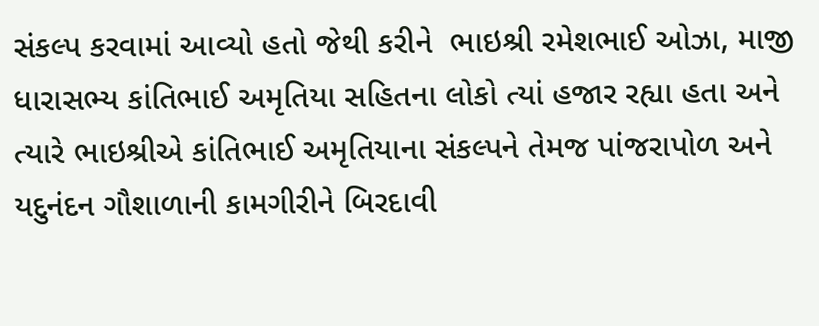સંકલ્પ કરવામાં આવ્યો હતો જેથી કરીને  ભાઇશ્રી રમેશભાઈ ઓઝા, માજી ધારાસભ્ય કાંતિભાઈ અમૃતિયા સહિતના લોકો ત્યાં હજાર રહ્યા હતા અને ત્યારે ભાઇશ્રીએ કાંતિભાઈ અમૃતિયાના સંકલ્પને તેમજ પાંજરાપોળ અને યદુનંદન ગૌશાળાની કામગીરીને બિરદાવી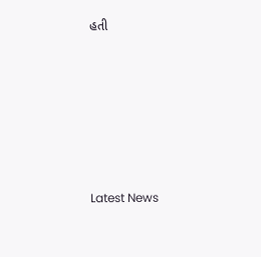હતી






Latest News